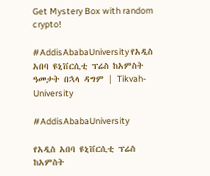Get Mystery Box with random crypto!

#AddisAbabaUniversity የአዲስ አበባ ዩኒቨርሲቲ ፕሬስ ከአምስት ዓመታት በኋላ ዳግም | Tikvah-University

#AddisAbabaUniversity

የአዲስ አበባ ዩኒቨርሲቲ ፕሬስ ከአምስት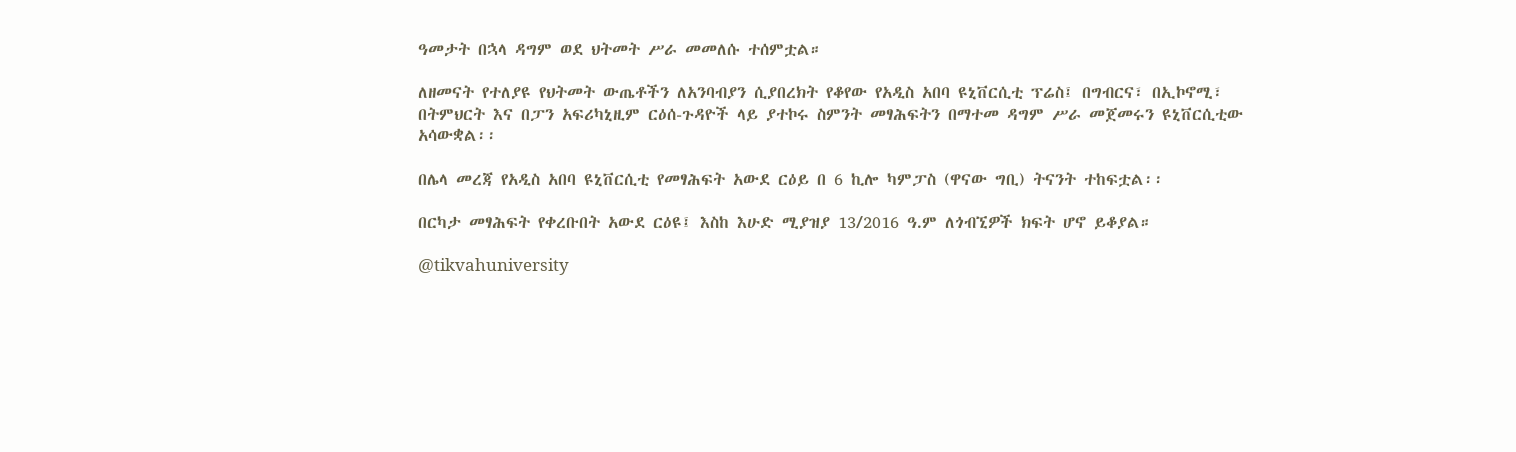ዓመታት በኋላ ዳግም ወደ ህትመት ሥራ መመለሱ ተሰምቷል።

ለዘመናት የተለያዩ የህትመት ውጤቶችን ለአንባብያን ሲያበረክት የቆየው የአዲስ አበባ ዩኒቨርሲቲ ፕሬስ፤ በግብርና፣ በኢኮኖሚ፣ በትምህርት እና በፓን አፍሪካኒዚም ርዕሰ-ጉዳዮች ላይ ያተኮሩ ስምንት መፃሕፍትን በማተመ ዳግም ሥራ መጀመሩን ዩኒቨርሲቲው አሳውቋል፡፡

በሌላ መረጃ የአዲስ አበባ ዩኒቨርሲቲ የመፃሕፍት አውደ ርዕይ በ 6 ኪሎ ካምፓስ (ዋናው ግቢ) ትናንት ተከፍቷል፡፡

በርካታ መፃሕፍት የቀረቡበት አውደ ርዕዩ፤ እስከ እሁድ ሚያዝያ 13/2016 ዓ.ም ለጎብኚዎች ክፍት ሆኖ ይቆያል።

@tikvahuniversity